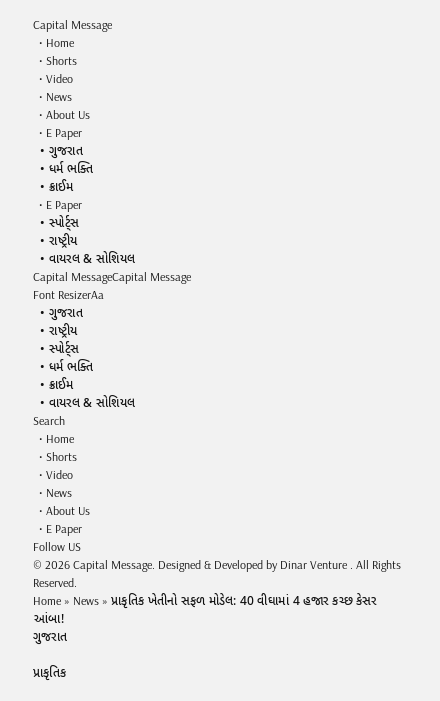Capital Message
  • Home
  • Shorts
  • Video
  • News
  • About Us
  • E Paper
  • ગુજરાત
  • ધર્મ ભક્તિ
  • ક્રાઈમ
  • E Paper
  • સ્પોર્ટ્સ
  • રાષ્ટ્રીય
  • વાયરલ & સોશિયલ
Capital MessageCapital Message
Font ResizerAa
  • ગુજરાત
  • રાષ્ટ્રીય
  • સ્પોર્ટ્સ
  • ધર્મ ભક્તિ
  • ક્રાઈમ
  • વાયરલ & સોશિયલ
Search
  • Home
  • Shorts
  • Video
  • News
  • About Us
  • E Paper
Follow US
© 2026 Capital Message. Designed & Developed by Dinar Venture . All Rights Reserved.
Home » News » પ્રાકૃતિક ખેતીનો સફળ મોડેલ: 40 વીઘામાં 4 હજાર કચ્છ કેસર આંબા!
ગુજરાત

પ્રાકૃતિક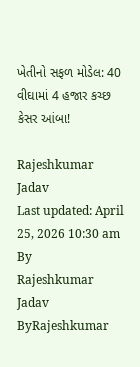ખેતીનો સફળ મોડેલ: 40 વીઘામાં 4 હજાર કચ્છ કેસર આંબા!

Rajeshkumar Jadav
Last updated: April 25, 2026 10:30 am
By
Rajeshkumar Jadav
ByRajeshkumar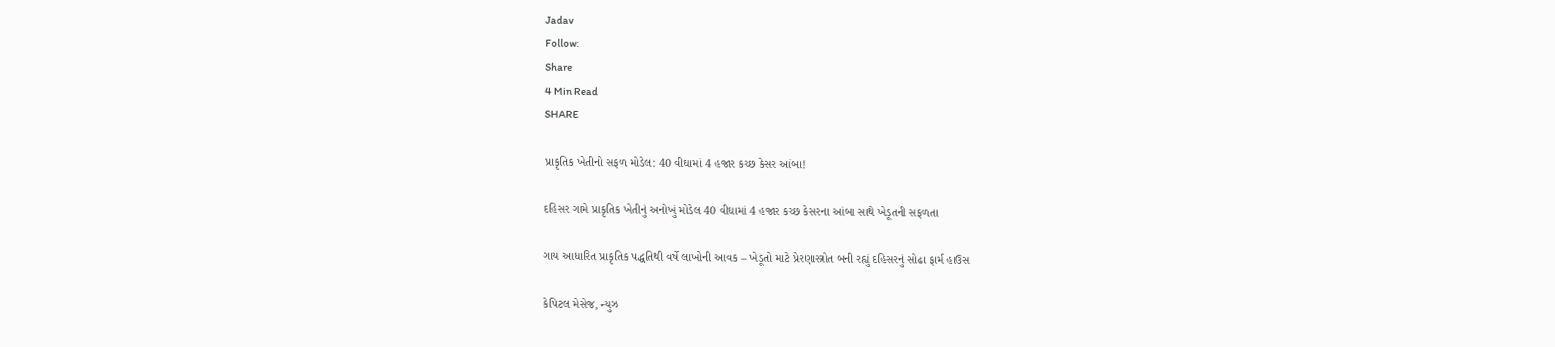Jadav
Follow:
Share
4 Min Read
SHARE

પ્રાકૃતિક ખેતીનો સફળ મોડેલ: 40 વીઘામાં 4 હજાર કચ્છ કેસર આંબા!

દહિસર ગામે પ્રાકૃતિક ખેતીનું અનોખું મોડેલ 40 વીઘામાં 4 હજાર કચ્છ કેસરના આંબા સાથે ખેડૂતની સફળતા

ગાય આધારિત પ્રાકૃતિક પદ્ધતિથી વર્ષે લાખોની આવક – ખેડૂતો માટે પ્રેરણાસ્ત્રોત બની રહ્યું દહિસરનું સોઢા ફાર્મ હાઉસ

કેપિટલ મેસેજ, ન્યુઝ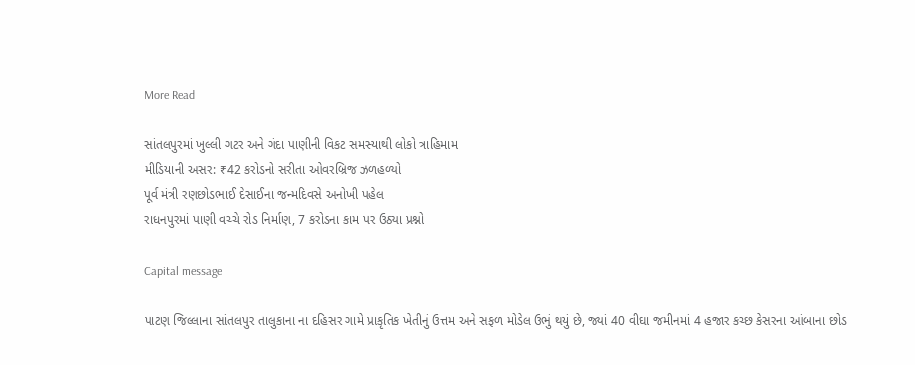More Read

સાંતલપુરમાં ખુલ્લી ગટર અને ગંદા પાણીની વિકટ સમસ્યાથી લોકો ત્રાહિમામ
મીડિયાની અસર: ₹42 કરોડનો સરીતા ઓવરબ્રિજ ઝળહળ્યો
પૂર્વ મંત્રી રણછોડભાઈ દેસાઈના જન્મદિવસે અનોખી પહેલ
રાધનપુરમાં પાણી વચ્ચે રોડ નિર્માણ, 7 કરોડના કામ પર ઉઠ્યા પ્રશ્નો

Capital message

પાટણ જિલ્લાના સાંતલપુર તાલુકાના ના દહિસર ગામે પ્રાકૃતિક ખેતીનું ઉત્તમ અને સફળ મોડેલ ઉભું થયું છે, જ્યાં 40 વીઘા જમીનમાં 4 હજાર કચ્છ કેસરના આંબાના છોડ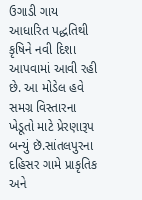ઉગાડી ગાય આધારિત પદ્ધતિથી કૃષિને નવી દિશા આપવામાં આવી રહી છે. આ મોડેલ હવે સમગ્ર વિસ્તારના ખેડૂતો માટે પ્રેરણારૂપ બન્યું છૅ.સાંતલપુરના દહિસર ગામે પ્રાકૃતિક અને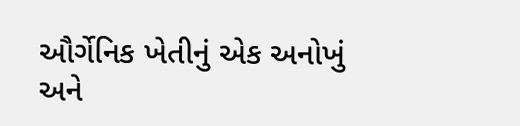ઔર્ગેનિક ખેતીનું એક અનોખું અને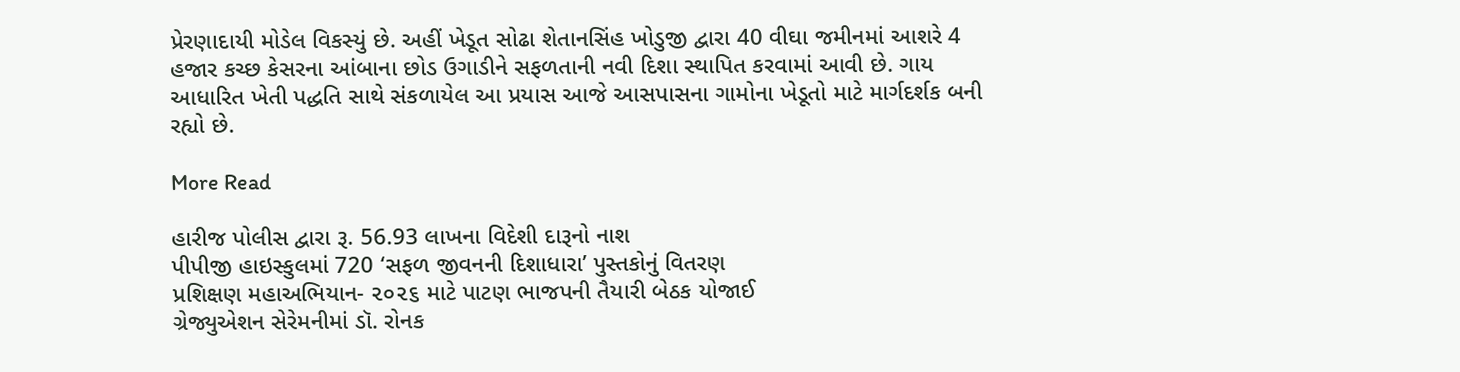પ્રેરણાદાયી મોડેલ વિકસ્યું છે. અહીં ખેડૂત સોઢા શેતાનસિંહ ખોડુજી દ્વારા 40 વીઘા જમીનમાં આશરે 4 હજાર કચ્છ કેસરના આંબાના છોડ ઉગાડીને સફળતાની નવી દિશા સ્થાપિત કરવામાં આવી છે. ગાય આધારિત ખેતી પદ્ધતિ સાથે સંકળાયેલ આ પ્રયાસ આજે આસપાસના ગામોના ખેડૂતો માટે માર્ગદર્શક બની રહ્યો છે.

More Read

હારીજ પોલીસ દ્વારા રૂ. 56.93 લાખના વિદેશી દારૂનો નાશ
પીપીજી હાઇસ્કુલમાં 720 ‘સફળ જીવનની દિશાધારા’ પુસ્તકોનું વિતરણ
પ્રશિક્ષણ મહાઅભિયાન- ૨૦૨૬ માટે પાટણ ભાજપની તૈયારી બેઠક યોજાઈ
ગ્રેજ્યુએશન સેરેમનીમાં ડૉ. રોનક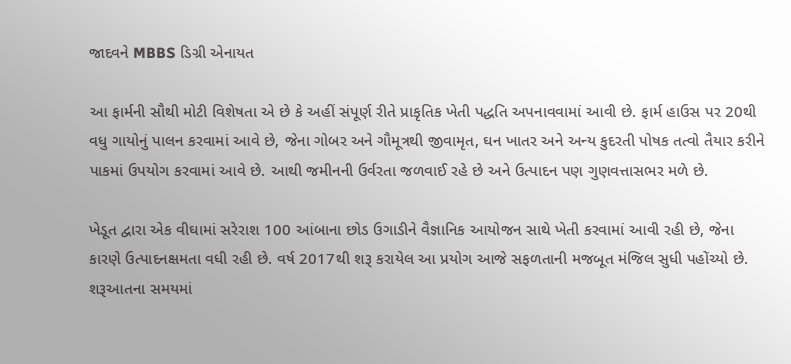જાદવને MBBS ડિગ્રી એનાયત

આ ફાર્મની સૌથી મોટી વિશેષતા એ છે કે અહીં સંપૂર્ણ રીતે પ્રાકૃતિક ખેતી પદ્ધતિ અપનાવવામાં આવી છે. ફાર્મ હાઉસ પર 20થી વધુ ગાયોનું પાલન કરવામાં આવે છે, જેના ગોબર અને ગૌમૂત્રથી જીવામૃત, ઘન ખાતર અને અન્ય કુદરતી પોષક તત્વો તૈયાર કરીને પાકમાં ઉપયોગ કરવામાં આવે છે. આથી જમીનની ઉર્વરતા જળવાઈ રહે છે અને ઉત્પાદન પણ ગુણવત્તાસભર મળે છે.

ખેડૂત દ્વારા એક વીઘામાં સરેરાશ 100 આંબાના છોડ ઉગાડીને વૈજ્ઞાનિક આયોજન સાથે ખેતી કરવામાં આવી રહી છે, જેના કારણે ઉત્પાદનક્ષમતા વધી રહી છે. વર્ષ 2017થી શરૂ કરાયેલ આ પ્રયોગ આજે સફળતાની મજબૂત મંજિલ સુધી પહોંચ્યો છે. શરૂઆતના સમયમાં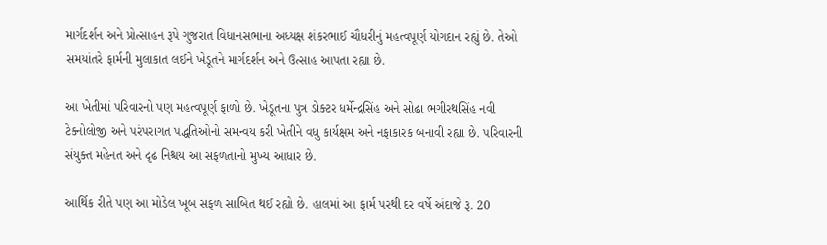માર્ગદર્શન અને પ્રોત્સાહન રૂપે ગુજરાત વિધાનસભાના અધ્યક્ષ શંકરભાઈ ચૌધરીનું મહત્વપૂર્ણ યોગદાન રહ્યું છે. તેઓ સમયાંતરે ફાર્મની મુલાકાત લઈને ખેડૂતને માર્ગદર્શન અને ઉત્સાહ આપતા રહ્યા છે.

આ ખેતીમાં પરિવારનો પણ મહત્વપૂર્ણ ફાળો છે. ખેડૂતના પુત્ર ડોક્ટર ધર્મેન્દ્રસિંહ અને સોઢા ભગીરથસિંહ નવી ટેક્નોલોજી અને પરંપરાગત પદ્ધતિઓનો સમન્વય કરી ખેતીને વધુ કાર્યક્ષમ અને નફાકારક બનાવી રહ્યા છે. પરિવારની સંયુક્ત મહેનત અને દૃઢ નિશ્ચય આ સફળતાનો મુખ્ય આધાર છે.

આર્થિક રીતે પણ આ મોડેલ ખૂબ સફળ સાબિત થઈ રહ્યો છે. હાલમાં આ ફાર્મ પરથી દર વર્ષે અંદાજે રૂ. 20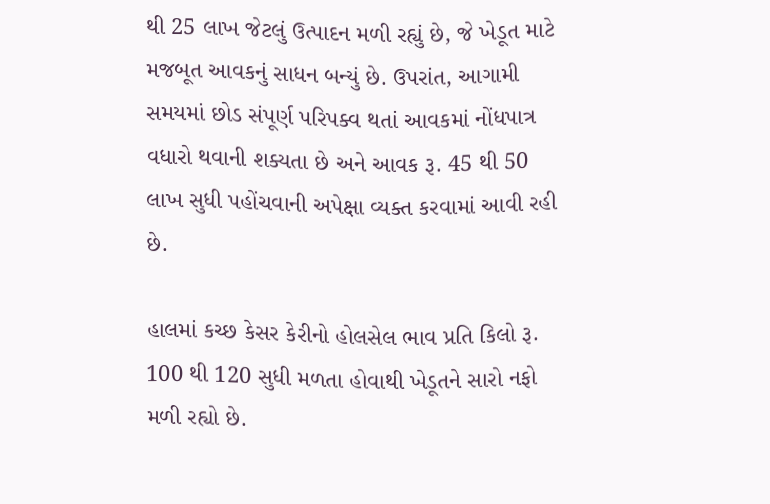થી 25 લાખ જેટલું ઉત્પાદન મળી રહ્યું છે, જે ખેડૂત માટે મજબૂત આવકનું સાધન બન્યું છે. ઉપરાંત, આગામી સમયમાં છોડ સંપૂર્ણ પરિપક્વ થતાં આવકમાં નોંધપાત્ર વધારો થવાની શક્યતા છે અને આવક રૂ. 45 થી 50 લાખ સુધી પહોંચવાની અપેક્ષા વ્યક્ત કરવામાં આવી રહી છે.

હાલમાં કચ્છ કેસર કેરીનો હોલસેલ ભાવ પ્રતિ કિલો રૂ. 100 થી 120 સુધી મળતા હોવાથી ખેડૂતને સારો નફો મળી રહ્યો છે.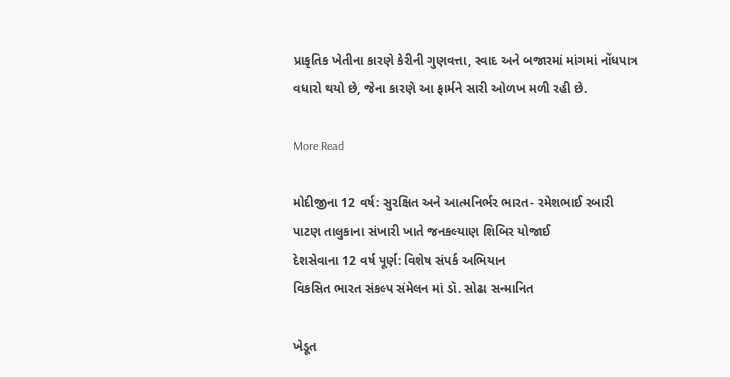પ્રાકૃતિક ખેતીના કારણે કેરીની ગુણવત્તા, સ્વાદ અને બજારમાં માંગમાં નોંધપાત્ર વધારો થયો છે, જેના કારણે આ ફાર્મને સારી ઓળખ મળી રહી છે.

More Read

મોદીજીના 12 વર્ષ: સુરક્ષિત અને આત્મનિર્ભર ભારત- રમેશભાઈ રબારી
પાટણ તાલુકાના સંખારી ખાતે જનકલ્યાણ શિબિર યોજાઈ
દેશસેવાના 12 વર્ષ પૂર્ણ: વિશેષ સંપર્ક અભિયાન
વિકસિત ભારત સંકલ્પ સંમેલન માં ડૉ. સોઢા સન્માનિત

ખેડૂત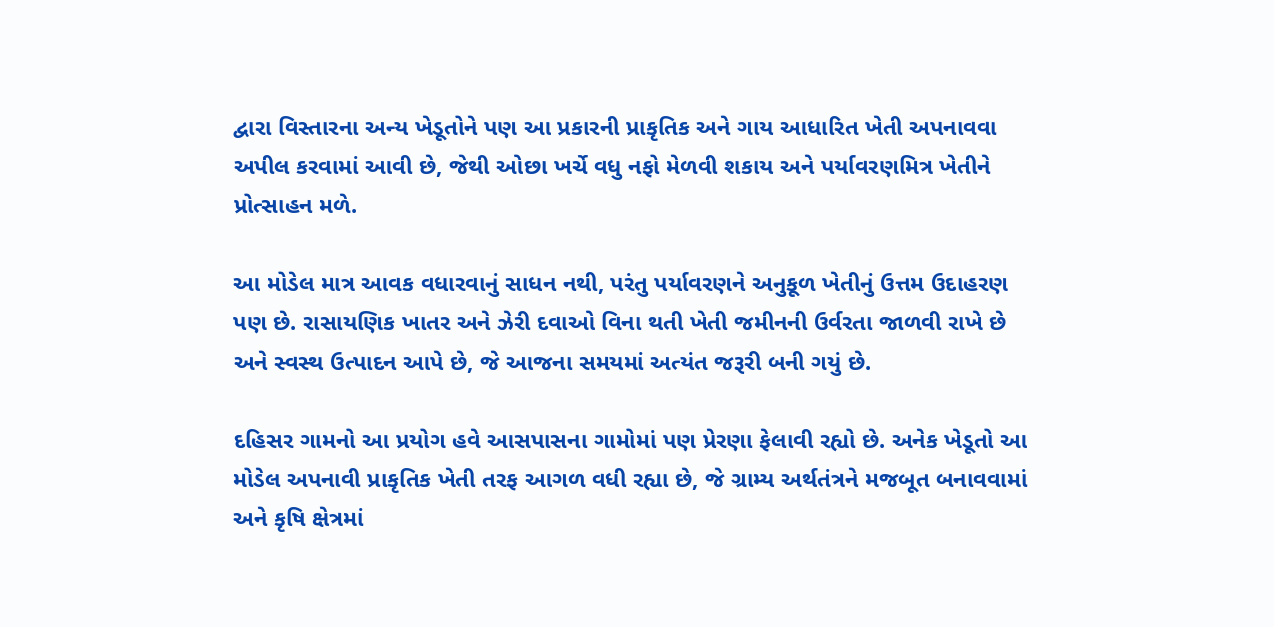દ્વારા વિસ્તારના અન્ય ખેડૂતોને પણ આ પ્રકારની પ્રાકૃતિક અને ગાય આધારિત ખેતી અપનાવવા અપીલ કરવામાં આવી છે, જેથી ઓછા ખર્ચે વધુ નફો મેળવી શકાય અને પર્યાવરણમિત્ર ખેતીને પ્રોત્સાહન મળે.

આ મોડેલ માત્ર આવક વધારવાનું સાધન નથી, પરંતુ પર્યાવરણને અનુકૂળ ખેતીનું ઉત્તમ ઉદાહરણ પણ છે. રાસાયણિક ખાતર અને ઝેરી દવાઓ વિના થતી ખેતી જમીનની ઉર્વરતા જાળવી રાખે છે અને સ્વસ્થ ઉત્પાદન આપે છે, જે આજના સમયમાં અત્યંત જરૂરી બની ગયું છે.

દહિસર ગામનો આ પ્રયોગ હવે આસપાસના ગામોમાં પણ પ્રેરણા ફેલાવી રહ્યો છે. અનેક ખેડૂતો આ મોડેલ અપનાવી પ્રાકૃતિક ખેતી તરફ આગળ વધી રહ્યા છે, જે ગ્રામ્ય અર્થતંત્રને મજબૂત બનાવવામાં અને કૃષિ ક્ષેત્રમાં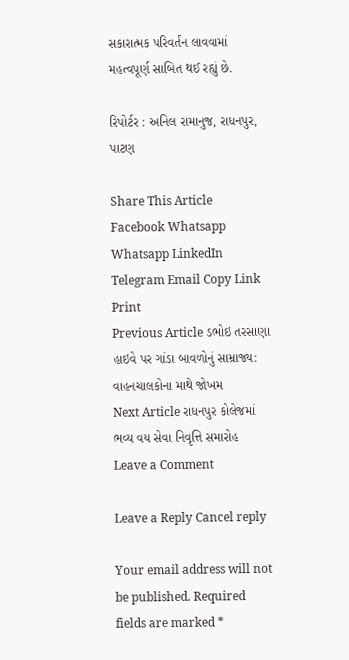સકારાત્મક પરિવર્તન લાવવામાં મહત્વપૂર્ણ સાબિત થઈ રહ્યું છે.

રિપોર્ટર : અનિલ રામાનુજ, રાધનપુર, પાટણ

Share This Article
Facebook Whatsapp Whatsapp LinkedIn Telegram Email Copy Link Print
Previous Article ડભોઇ તરસાણા હાઇવે પર ગાંડા બાવળોનું સામ્રાજ્ય: વાહનચાલકોના માથે જોખમ
Next Article રાધનપુર કોલેજમાં ભવ્ય વય સેવા નિવૃત્તિ સમારોહ
Leave a Comment

Leave a Reply Cancel reply

Your email address will not be published. Required fields are marked *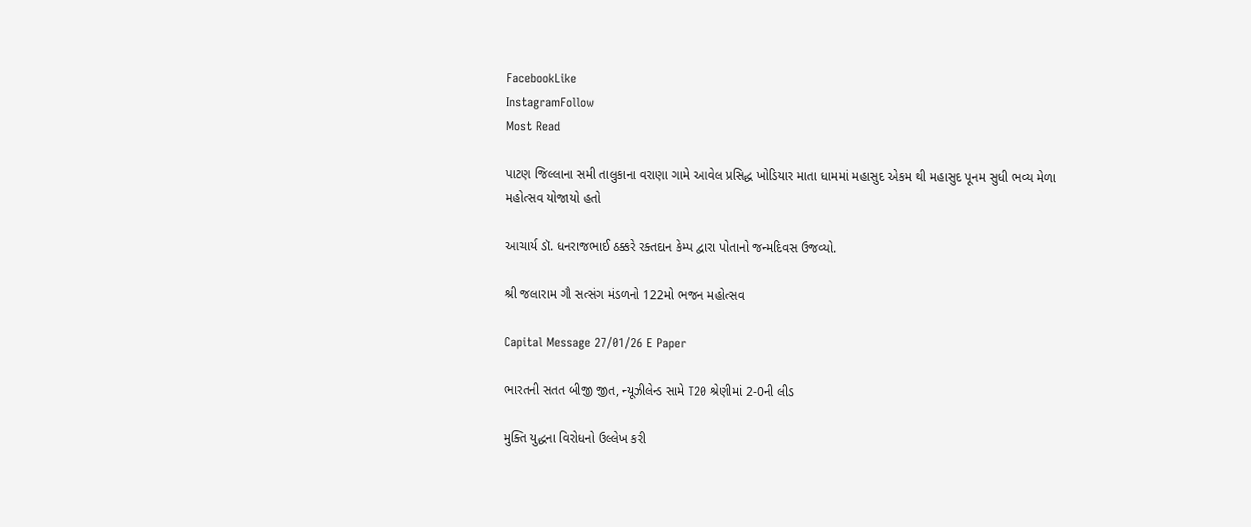FacebookLike
InstagramFollow
Most Read

પાટણ જિલ્લાના સમી તાલુકાના વરાણા ગામે આવેલ પ્રસિદ્ધ ખોડિયાર માતા ધામમાં મહાસુદ એકમ થી મહાસુદ પૂનમ સુધી ભવ્ય મેળા મહોત્સવ યોજાયો હતો

આચાર્ય ડૉ. ધનરાજભાઈ ઠક્કરે રક્તદાન કેમ્પ દ્વારા પોતાનો જન્મદિવસ ઉજવ્યો.

શ્રી જલારામ ગૌ સત્સંગ મંડળનો 122મો ભજન મહોત્સવ

Capital Message 27/01/26 E Paper

ભારતની સતત બીજી જીત, ન્યૂઝીલેન્ડ સામે T20 શ્રેણીમાં 2-0ની લીડ

મુક્તિ યુદ્ધના વિરોધનો ઉલ્લેખ કરી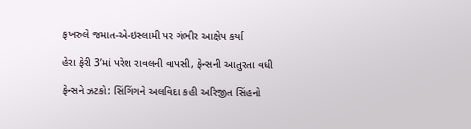ફખરુલે જમાત-એ-ઇસ્લામી પર ગંભીર આક્ષેપ કર્યા

હેરા ફેરી 3’માં પરેશ રાવલની વાપસી, ફેન્સની આતુરતા વધી

ફેન્સને ઝટકો: સિંગિંગને અલવિદા કહી અરિજીત સિંહનો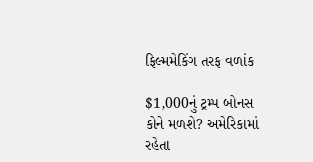ફિલ્મમેકિંગ તરફ વળાંક

$1,000નું ટ્રમ્પ બોનસ કોને મળશે? અમેરિકામાં રહેતા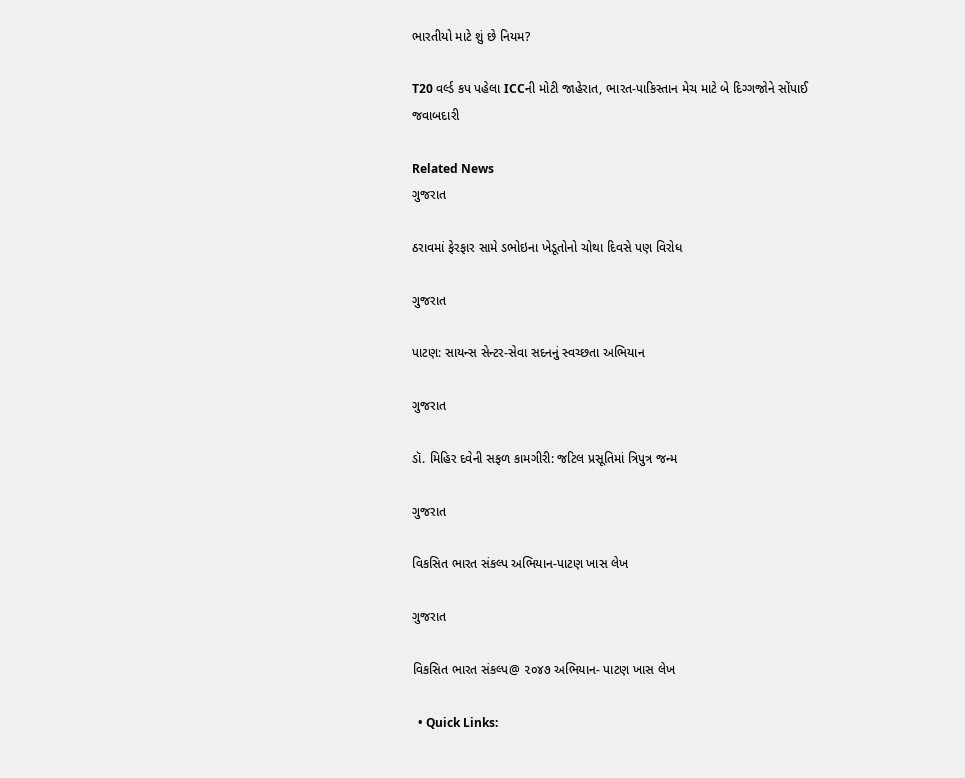ભારતીયો માટે શું છે નિયમ?

T20 વર્લ્ડ કપ પહેલા ICCની મોટી જાહેરાત, ભારત-પાકિસ્તાન મેચ માટે બે દિગ્ગજોને સોંપાઈ જવાબદારી

Related News
ગુજરાત

ઠરાવમાં ફેરફાર સામે ડભોઇના ખેડૂતોનો ચોથા દિવસે પણ વિરોધ

ગુજરાત

પાટણ: સાયન્સ સેન્ટર-સેવા સદનનું સ્વચ્છતા અભિયાન

ગુજરાત

ડૉ. મિહિર દવેની સફળ કામગીરી: જટિલ પ્રસૂતિમાં ત્રિપુત્ર જન્મ

ગુજરાત

વિકસિત ભારત સંકલ્પ અભિયાન-પાટણ ખાસ લેખ

ગુજરાત

વિકસિત ભારત સંકલ્પ@ ૨૦૪૭ અભિયાન- પાટણ ખાસ લેખ

  • Quick Links: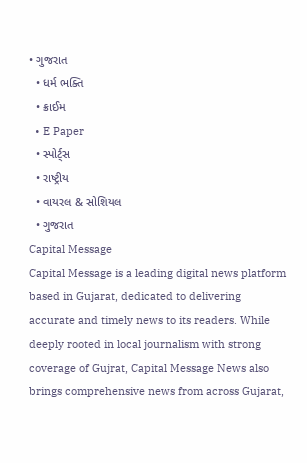• ગુજરાત
  • ધર્મ ભક્તિ
  • ક્રાઈમ
  • E Paper
  • સ્પોર્ટ્સ
  • રાષ્ટ્રીય
  • વાયરલ & સોશિયલ
  • ગુજરાત
Capital Message
Capital Message is a leading digital news platform based in Gujarat, dedicated to delivering accurate and timely news to its readers. While deeply rooted in local journalism with strong coverage of Gujrat, Capital Message News also brings comprehensive news from across Gujarat,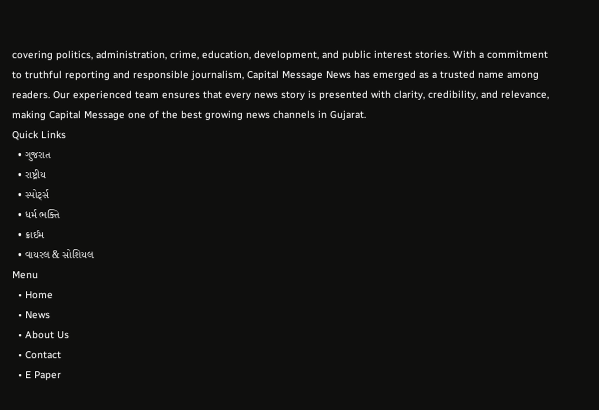covering politics, administration, crime, education, development, and public interest stories. With a commitment to truthful reporting and responsible journalism, Capital Message News has emerged as a trusted name among readers. Our experienced team ensures that every news story is presented with clarity, credibility, and relevance, making Capital Message one of the best growing news channels in Gujarat.
Quick Links
  • ગુજરાત
  • રાષ્ટ્રીય
  • સ્પોર્ટ્સ
  • ધર્મ ભક્તિ
  • ક્રાઈમ
  • વાયરલ & સોશિયલ
Menu
  • Home
  • News
  • About Us
  • Contact
  • E Paper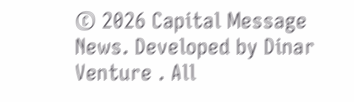© 2026 Capital Message News. Developed by Dinar Venture . All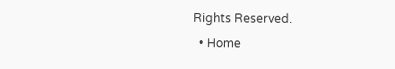Rights Reserved.
  • Home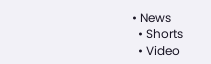• News
  • Shorts
  • Video